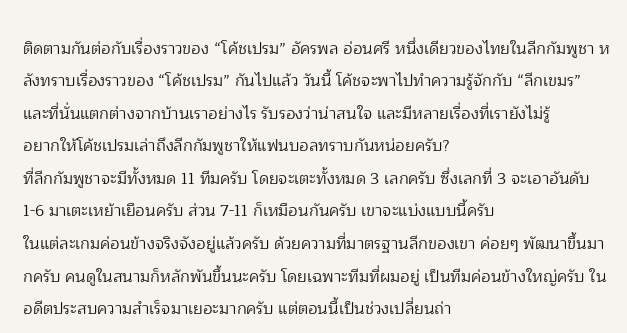ติดตามกันต่อกับเรื่องราวของ “โค้ชเปรม” อัครพล อ่อนศรี หนึ่งเดียวของไทยในลีกกัมพูชา หลังทราบเรื่องราวของ “โค้ชเปรม” กันไปแล้ว วันนี้ โค้ชจะพาไปทำความรู้จักกับ “ลีกเขมร” และที่นั่นแตกต่างจากบ้านเราอย่างไร รับรองว่าน่าสนใจ และมีหลายเรื่องที่เรายังไม่รู้
อยากให้โค้ชเปรมเล่าถึงลีกกัมพูชาให้แฟนบอลทราบกันหน่อยครับ?
ที่ลีกกัมพูชาจะมีทั้งหมด 11 ทีมครับ โดยจะเตะทั้งหมด 3 เลกครับ ซึ่งเลกที่ 3 จะเอาอันดับ 1-6 มาเตะเหย้าเยือนครับ ส่วน 7-11 ก็เหมือนกันครับ เขาจะแบ่งแบบนี้ครับ
ในแต่ละเกมค่อนข้างจริงจังอยู่แล้วครับ ด้วยความที่มาตรฐานลีกของเขา ค่อยๆ พัฒนาขึ้นมากครับ คนดูในสนามก็หลักพันขึ้นนะครับ โดยเฉพาะทีมที่ผมอยู่ เป็นทีมค่อนข้างใหญ่ครับ ในอดีตประสบความสำเร็จมาเยอะมากครับ แต่ตอนนี้เป็นช่วงเปลี่ยนถ่า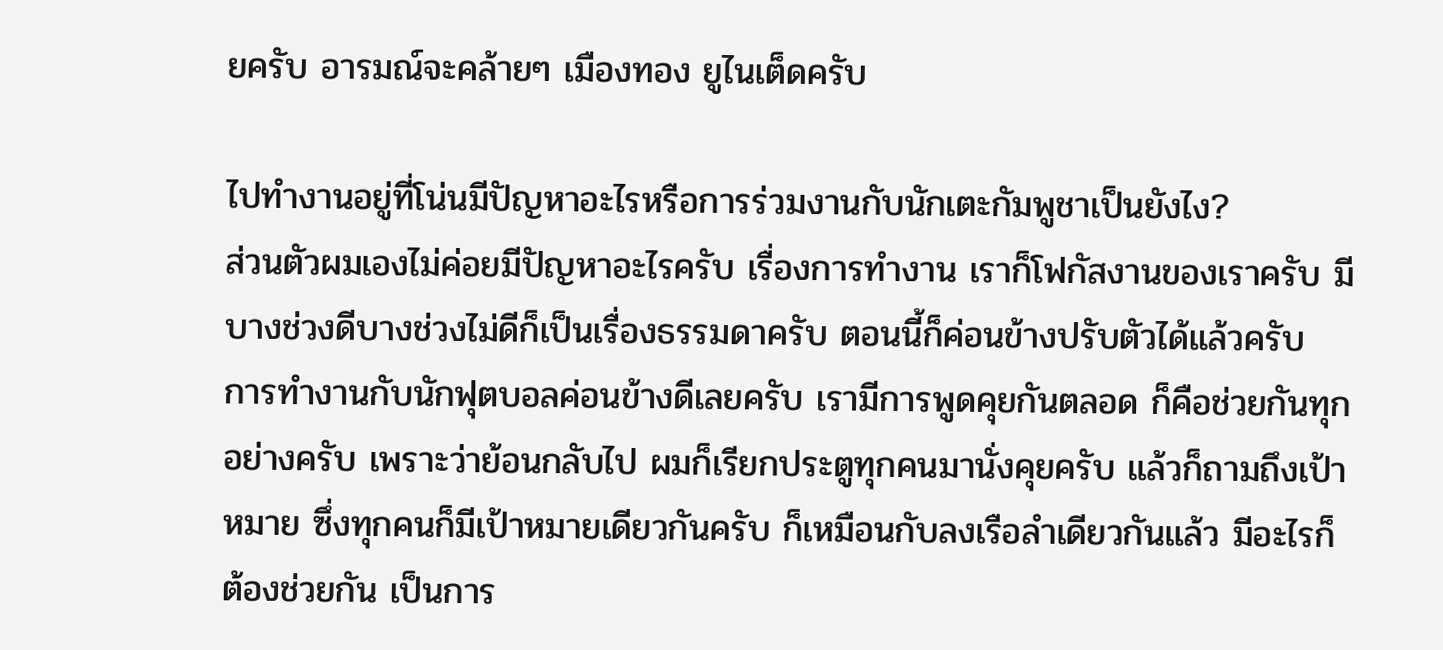ยครับ อารมณ์จะคล้ายๆ เมืองทอง ยูไนเต็ดครับ

ไปทำงานอยู่ที่โน่นมีปัญหาอะไรหรือการร่วมงานกับนักเตะกัมพูชาเป็นยังไง?
ส่วนตัวผมเองไม่ค่อยมีปัญหาอะไรครับ เรื่องการทำงาน เราก็โฟกัสงานของเราครับ มีบางช่วงดีบางช่วงไม่ดีก็เป็นเรื่องธรรมดาครับ ตอนนี้ก็ค่อนข้างปรับตัวได้แล้วครับ
การทำงานกับนักฟุตบอลค่อนข้างดีเลยครับ เรามีการพูดคุยกันตลอด ก็คือช่วยกันทุกอย่างครับ เพราะว่าย้อนกลับไป ผมก็เรียกประตูทุกคนมานั่งคุยครับ แล้วก็ถามถึงเป้าหมาย ซึ่งทุกคนก็มีเป้าหมายเดียวกันครับ ก็เหมือนกับลงเรือลำเดียวกันแล้ว มีอะไรก็ต้องช่วยกัน เป็นการ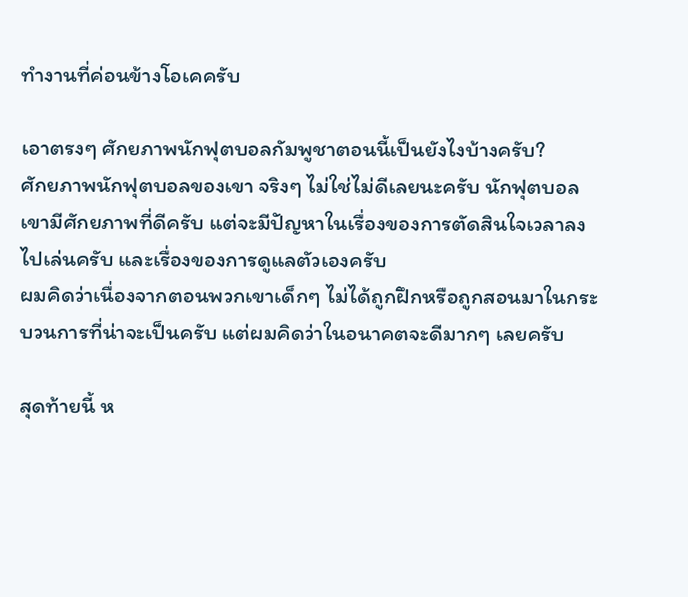ทำงานที่ค่อนข้างโอเคครับ

เอาตรงๆ ศักยภาพนักฟุตบอลกัมพูชาตอนนี้เป็นยังไงบ้างครับ?
ศักยภาพนักฟุตบอลของเขา จริงๆ ไม่ใช่ไม่ดีเลยนะครับ นักฟุตบอลเขามีศักยภาพที่ดีครับ แต่จะมีปัญหาในเรื่องของการตัดสินใจเวลาลงไปเล่นครับ และเรื่องของการดูแลตัวเองครับ
ผมคิดว่าเนื่องจากตอนพวกเขาเด็กๆ ไม่ได้ถูกฝึกหรือถูกสอนมาในกระบวนการที่น่าจะเป็นครับ แต่ผมคิดว่าในอนาคตจะดีมากๆ เลยครับ

สุดท้ายนี้ ห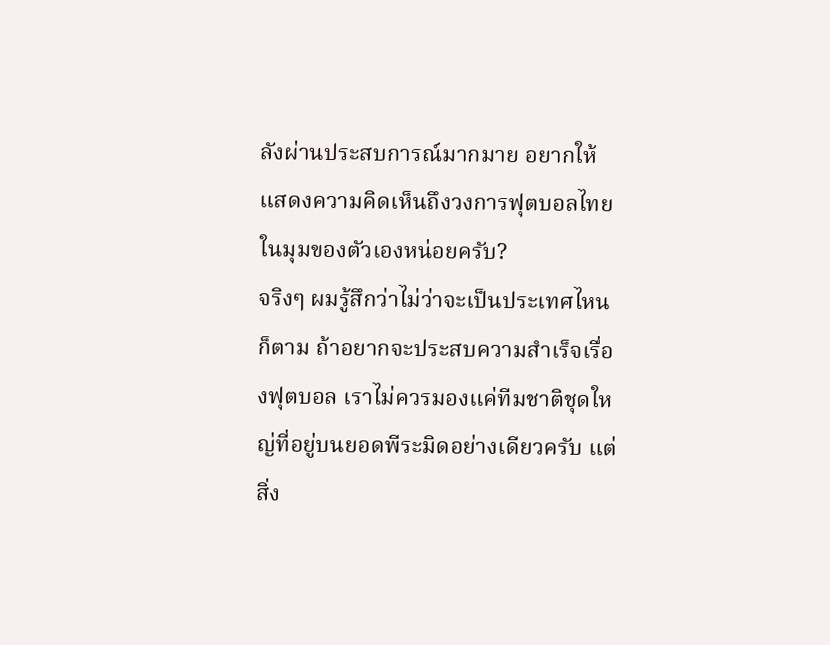ลังผ่านประสบการณ์มากมาย อยากให้แสดงความคิดเห็นถึงวงการฟุตบอลไทยในมุมของตัวเองหน่อยครับ?
จริงๆ ผมรู้สึกว่าไม่ว่าจะเป็นประเทศไหนก็ตาม ถ้าอยากจะประสบความสำเร็จเรื่องฟุตบอล เราไม่ควรมองแค่ทีมชาติชุดใหญ่ที่อยู่บนยอดพีระมิดอย่างเดียวครับ แต่สิ่ง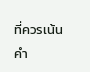ที่ควรเน้นคำ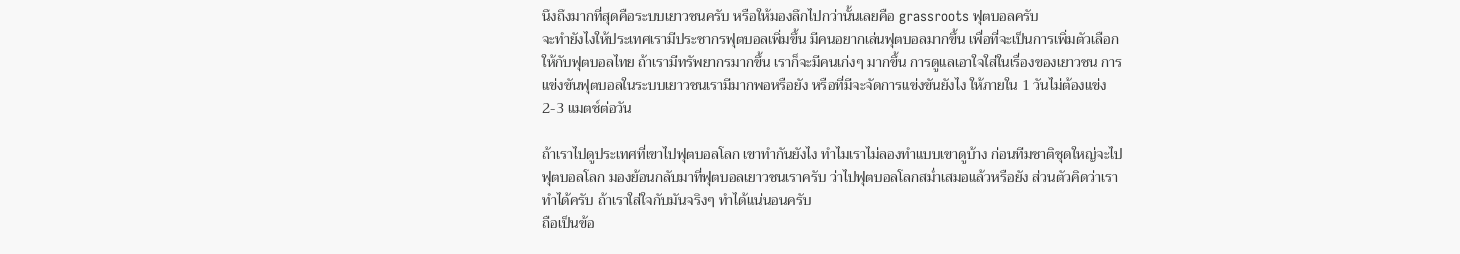นึงถึงมากที่สุดคือระบบเยาวชนครับ หรือให้มองลึกไปกว่านั้นเลยคือ grassroots ฟุตบอลครับ
จะทำยังไงให้ประเทศเรามีประชากรฟุตบอลเพิ่มขึ้น มีคนอยากเล่นฟุตบอลมากขึ้น เพื่อที่จะเป็นการเพิ่มตัวเลือกให้กับฟุตบอลไทย ถ้าเรามีทรัพยากรมากขึ้น เราก็จะมีคนเก่งๆ มากขึ้น การดูแลเอาใจใส่ในเรื่องของเยาวชน การแข่งขันฟุตบอลในระบบเยาวชนเรามีมากพอหรือยัง หรือที่มีจะจัดการแข่งขันยังไง ให้ภายใน 1 วันไม่ต้องแข่ง 2-3 แมตช์ต่อวัน

ถ้าเราไปดูประเทศที่เขาไปฟุตบอลโลก เขาทำกันยังไง ทำไมเราไม่ลองทำแบบเขาดูบ้าง ก่อนทีมชาติชุดใหญ่จะไปฟุตบอลโลก มองย้อนกลับมาที่ฟุตบอลเยาวชนเราครับ ว่าไปฟุตบอลโลกสม่ำเสมอแล้วหรือยัง ส่วนตัวคิดว่าเราทำได้ครับ ถ้าเราใส่ใจกับมันจริงๆ ทำได้แน่นอนครับ
ถือเป็นข้อ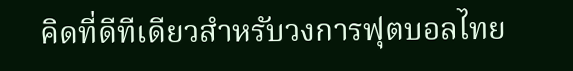คิดที่ดีทีเดียวสำหรับวงการฟุตบอลไทย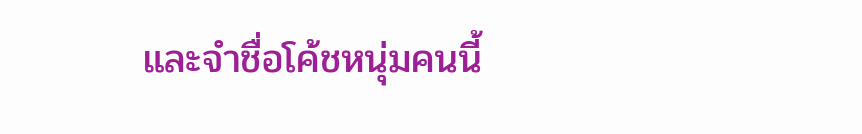และจำชื่อโค้ชหนุ่มคนนี้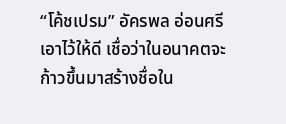“โค้ชเปรม” อัครพล อ่อนศรี เอาไว้ให้ดี เชื่อว่าในอนาคตจะก้าวขึ้นมาสร้างชื่อใน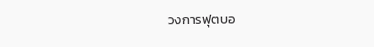วงการฟุตบอ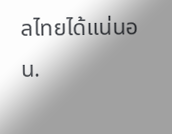ลไทยได้แน่นอน.